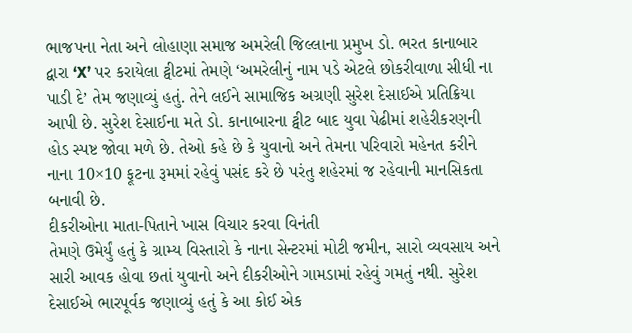ભાજપના નેતા અને લોહાણા સમાજ અમરેલી જિલ્લાના પ્રમુખ ડો. ભરત કાનાબાર દ્વારા ‘X’ પર કરાયેલા ટ્વીટમાં તેમણે ‘અમરેલીનું નામ પડે એટલે છોકરીવાળા સીધી ના પાડી દે’ તેમ જણાવ્યું હતું. તેને લઈને સામાજિક અગ્રણી સુરેશ દેસાઈએ પ્રતિક્રિયા આપી છે. સુરેશ દેસાઈના મતે ડો. કાનાબારના ટ્વીટ બાદ યુવા પેઢીમાં શહેરીકરણની હોડ સ્પષ્ટ જોવા મળે છે. તેઓ કહે છે કે યુવાનો અને તેમના પરિવારો મહેનત કરીને નાના 10×10 ફૂટના રૂમમાં રહેવું પસંદ કરે છે પરંતુ શહેરમાં જ રહેવાની માનસિકતા બનાવી છે.
દીકરીઓના માતા-પિતાને ખાસ વિચાર કરવા વિનંતી
તેમણે ઉમેર્યું હતું કે ગ્રામ્ય વિસ્તારો કે નાના સેન્ટરમાં મોટી જમીન, સારો વ્યવસાય અને સારી આવક હોવા છતાં યુવાનો અને દીકરીઓને ગામડામાં રહેવું ગમતું નથી. સુરેશ દેસાઈએ ભારપૂર્વક જણાવ્યું હતું કે આ કોઈ એક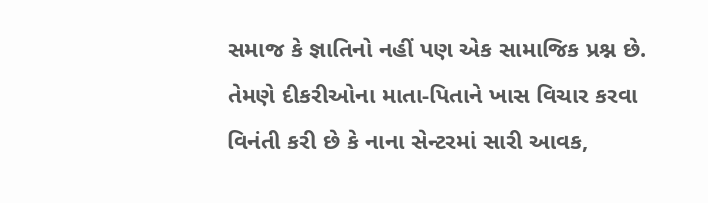સમાજ કે જ્ઞાતિનો નહીં પણ એક સામાજિક પ્રશ્ન છે. તેમણે દીકરીઓના માતા-પિતાને ખાસ વિચાર કરવા વિનંતી કરી છે કે નાના સેન્ટરમાં સારી આવક,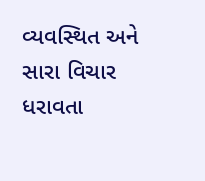વ્યવસ્થિત અને સારા વિચાર ધરાવતા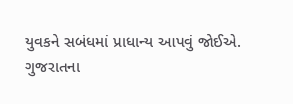યુવકને સબંધમાં પ્રાધાન્ય આપવું જોઈએ.
ગુજરાતના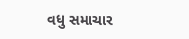વધુ સમાચાર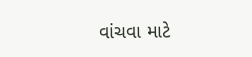વાંચવા માટે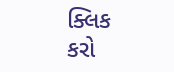ક્લિક કરો